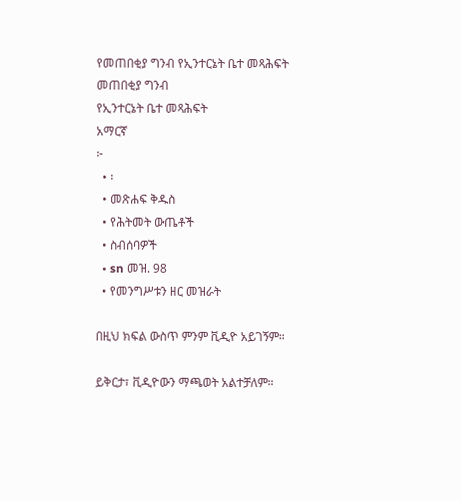የመጠበቂያ ግንብ የኢንተርኔት ቤተ መጻሕፍት
መጠበቂያ ግንብ
የኢንተርኔት ቤተ መጻሕፍት
አማርኛ
፦
  • ፡
  • መጽሐፍ ቅዱስ
  • የሕትመት ውጤቶች
  • ስብሰባዎች
  • sn መዝ. 98
  • የመንግሥቱን ዘር መዝራት

በዚህ ክፍል ውስጥ ምንም ቪዲዮ አይገኝም።

ይቅርታ፣ ቪዲዮውን ማጫወት አልተቻለም።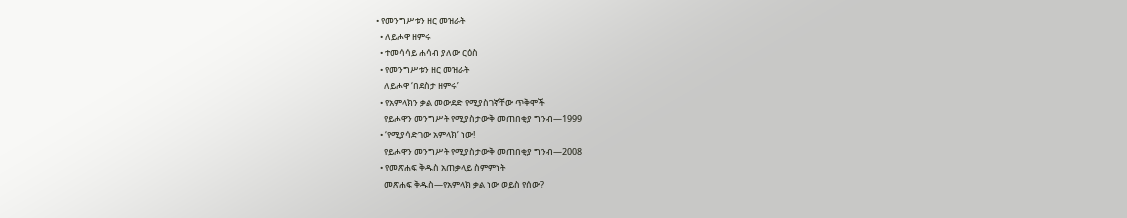• የመንግሥቱን ዘር መዝራት
  • ለይሖዋ ዘምሩ
  • ተመሳሳይ ሐሳብ ያለው ርዕስ
  • የመንግሥቱን ዘር መዝራት
    ለይሖዋ ‘በደስታ ዘምሩ’
  • የአምላክን ቃል መውደድ የሚያስገኛቸው ጥቅሞች
    የይሖዋን መንግሥት የሚያስታውቅ መጠበቂያ ግንብ—1999
  • ‘የሚያሳድገው አምላክ’ ነው!
    የይሖዋን መንግሥት የሚያስታውቅ መጠበቂያ ግንብ—2008
  • የመጽሐፍ ቅዱስ አጠቃላይ ስምምነት
    መጽሐፍ ቅዱስ—የአምላክ ቃል ነው ወይስ የሰው?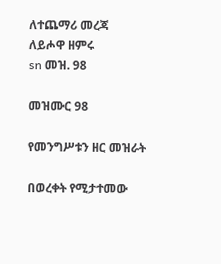ለተጨማሪ መረጃ
ለይሖዋ ዘምሩ
sn መዝ. 98

መዝሙር 98

የመንግሥቱን ዘር መዝራት

በወረቀት የሚታተመው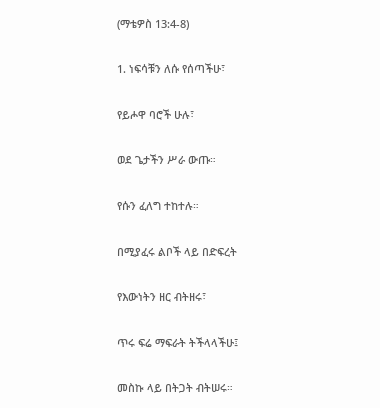(ማቴዎስ 13:4-8)

1. ነፍሳቹን ለሱ የሰጣችሁ፣

የይሖዋ ባሮች ሁሉ፣

ወደ ጌታችን ሥራ ውጡ።

የሱን ፈለግ ተከተሉ።

በሚያፈሩ ልቦች ላይ በድፍረት

የእውነትን ዘር ብትዘሩ፣

ጥሩ ፍሬ ማፍራት ትችላላችሁ፤

መስኩ ላይ በትጋት ብትሠሩ።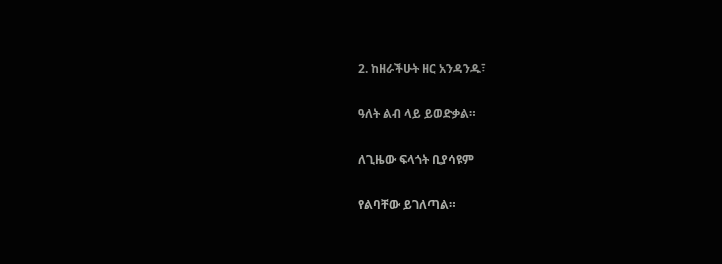2. ከዘራችሁት ዘር አንዳንዱ፣

ዓለት ልብ ላይ ይወድቃል።

ለጊዜው ፍላጎት ቢያሳዩም

የልባቸው ይገለጣል።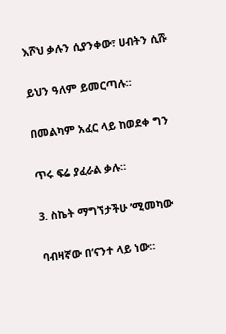እሾህ ቃሉን ሲያንቀው፣ ሀብትን ሲሹ

ይህን ዓለም ይመርጣሉ።

በመልካም አፈር ላይ ከወደቀ ግን

ጥሩ ፍሬ ያፈራል ቃሉ።

3. ስኬት ማግኘታችሁ ’ሚመካው

ባብዛኛው በ’ናንተ ላይ ነው።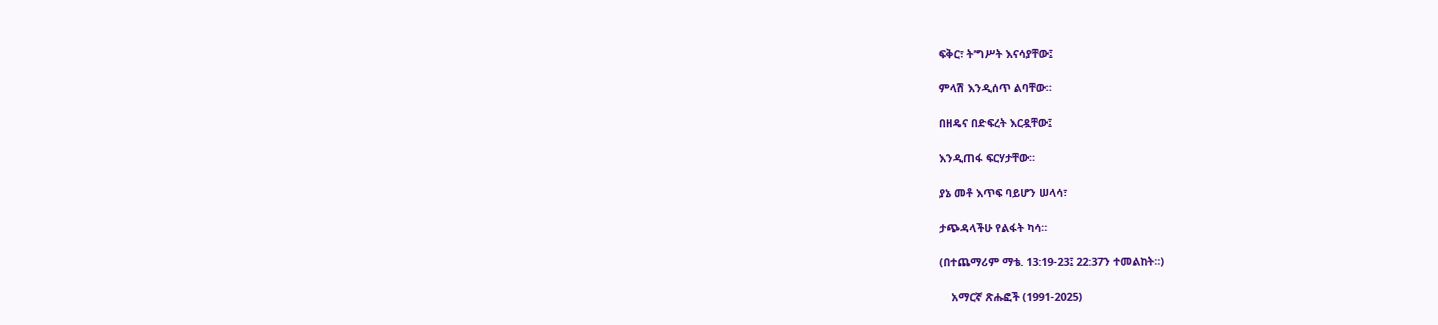ፍቅር፣ ት’ግሥት እናሳያቸው፤

ምላሽ እንዲሰጥ ልባቸው።

በዘዴና በድፍረት እርዷቸው፤

እንዲጠፋ ፍርሃታቸው።

ያኔ መቶ እጥፍ ባይሆን ሠላሳ፣

ታጭዳላችሁ የልፋት ካሳ።

(በተጨማሪም ማቴ. 13:19-23፤ 22:37ን ተመልከት።)

    አማርኛ ጽሑፎች (1991-2025)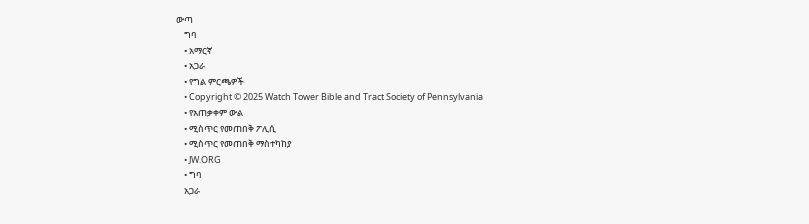ውጣ
    ግባ
    • አማርኛ
    • አጋራ
    • የግል ምርጫዎች
    • Copyright © 2025 Watch Tower Bible and Tract Society of Pennsylvania
    • የአጠቃቀም ውል
    • ሚስጥር የመጠበቅ ፖሊሲ
    • ሚስጥር የመጠበቅ ማስተካከያ
    • JW.ORG
    • ግባ
    አጋራ